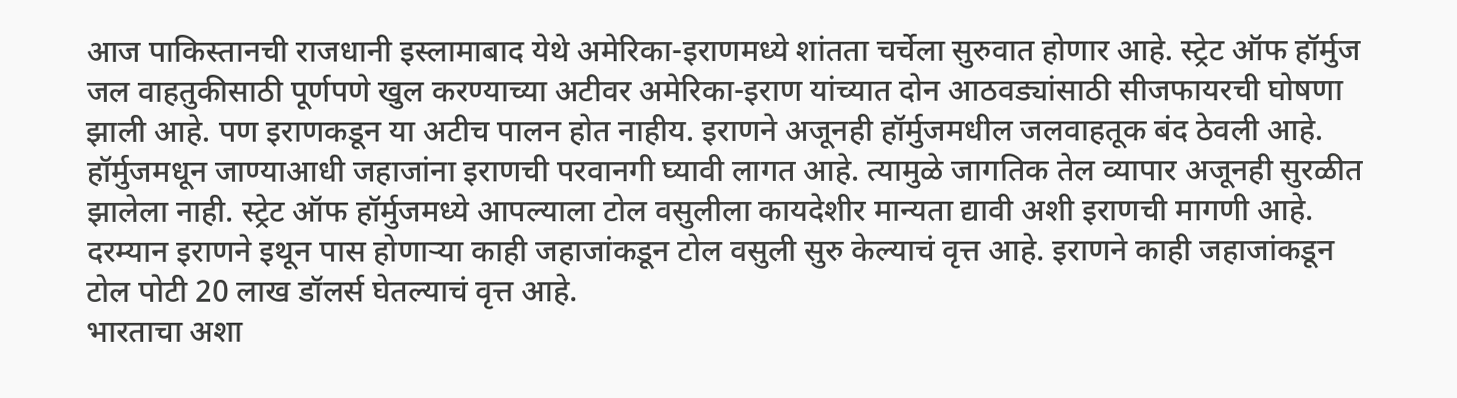आज पाकिस्तानची राजधानी इस्लामाबाद येथे अमेरिका-इराणमध्ये शांतता चर्चेला सुरुवात होणार आहे. स्ट्रेट ऑफ हॉर्मुज जल वाहतुकीसाठी पूर्णपणे खुल करण्याच्या अटीवर अमेरिका-इराण यांच्यात दोन आठवड्यांसाठी सीजफायरची घोषणा झाली आहे. पण इराणकडून या अटीच पालन होत नाहीय. इराणने अजूनही हॉर्मुजमधील जलवाहतूक बंद ठेवली आहे. हॉर्मुजमधून जाण्याआधी जहाजांना इराणची परवानगी घ्यावी लागत आहे. त्यामुळे जागतिक तेल व्यापार अजूनही सुरळीत झालेला नाही. स्ट्रेट ऑफ हॉर्मुजमध्ये आपल्याला टोल वसुलीला कायदेशीर मान्यता द्यावी अशी इराणची मागणी आहे. दरम्यान इराणने इथून पास होणाऱ्या काही जहाजांकडून टोल वसुली सुरु केल्याचं वृत्त आहे. इराणने काही जहाजांकडून टोल पोटी 20 लाख डॉलर्स घेतल्याचं वृत्त आहे.
भारताचा अशा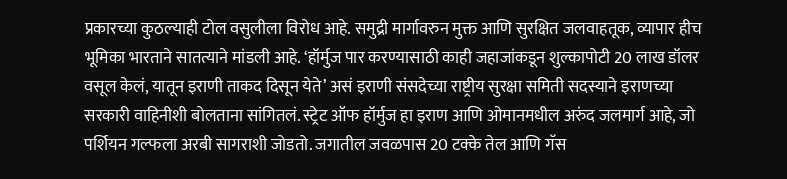प्रकारच्या कुठल्याही टोल वसुलीला विरोध आहे. समुद्री मार्गावरुन मुक्त आणि सुरक्षित जलवाहतूक, व्यापार हीच भूमिका भारताने सातत्याने मांडली आहे. ‘हॉर्मुज पार करण्यासाठी काही जहाजांकडून शुल्कापोटी 20 लाख डॉलर वसूल केलं, यातून इराणी ताकद दिसून येते’ असं इराणी संसदेच्या राष्ट्रीय सुरक्षा समिती सदस्याने इराणच्या सरकारी वाहिनीशी बोलताना सांगितलं. स्ट्रेट ऑफ हॉर्मुज हा इराण आणि ओमानमधील अरुंद जलमार्ग आहे, जो पर्शियन गल्फला अरबी सागराशी जोडतो. जगातील जवळपास 20 टक्के तेल आणि गॅस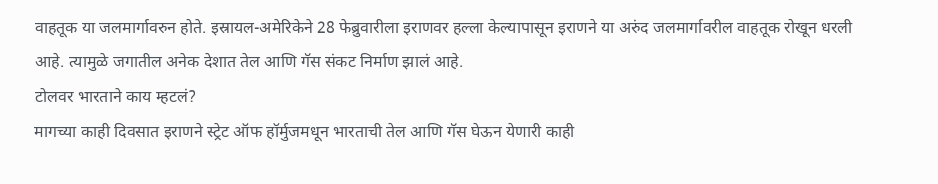वाहतूक या जलमार्गावरुन होते. इस्रायल-अमेरिकेने 28 फेब्रुवारीला इराणवर हल्ला केल्यापासून इराणने या अरुंद जलमार्गावरील वाहतूक रोखून धरली आहे. त्यामुळे जगातील अनेक देशात तेल आणि गॅस संकट निर्माण झालं आहे.
टोलवर भारताने काय म्हटलं?
मागच्या काही दिवसात इराणने स्ट्रेट ऑफ हॉर्मुजमधून भारताची तेल आणि गॅस घेऊन येणारी काही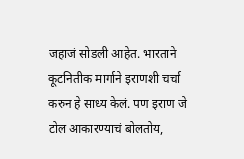जहाजं सोडली आहेत. भारताने कूटनितीक मार्गाने इराणशी चर्चा करुन हे साध्य केलं. पण इराण जे टोल आकारण्याचं बोलतोय,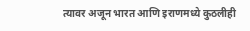त्यावर अजून भारत आणि इराणमध्ये कुठलीही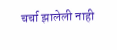चर्चा झालेली नाही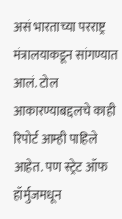असं भारताच्या परराष्ट्र मंत्रालयाकडून सांगण्यात आलं. टोल आकारण्याबद्दलचे काही रिपोर्ट आम्ही पाहिले आहेत. पण स्ट्रेट ऑफ हॉर्मुजमधून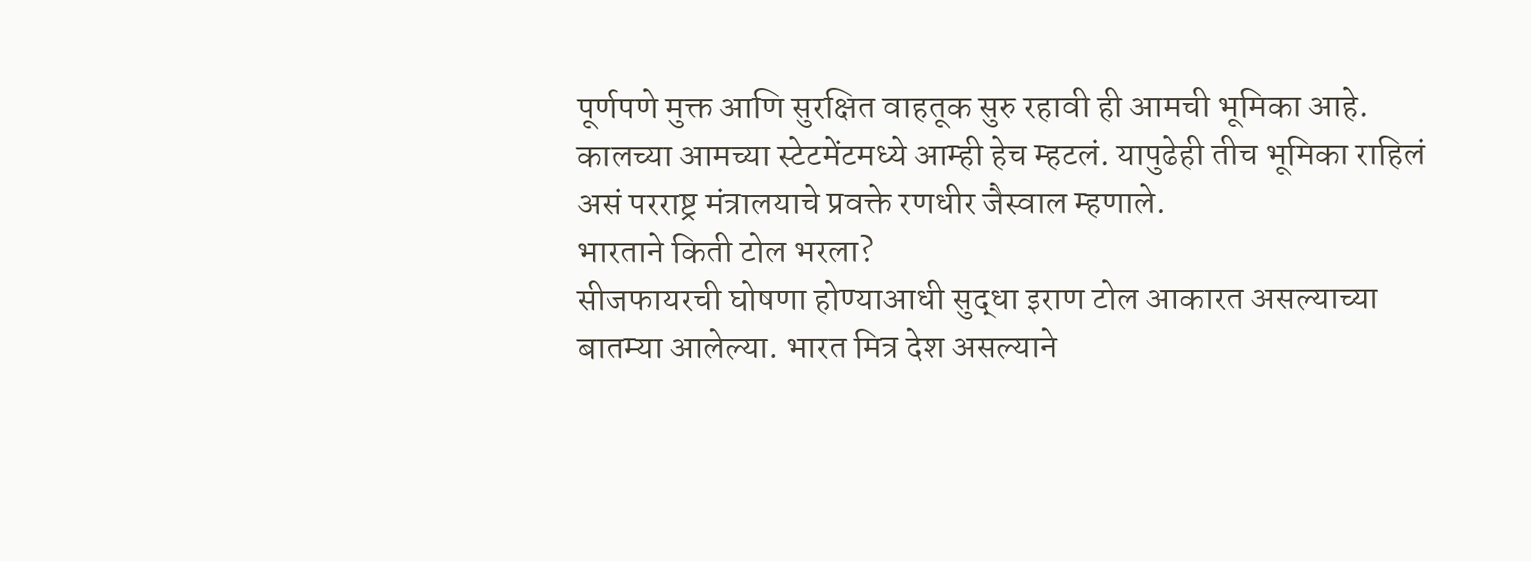पूर्णपणे मुक्त आणि सुरक्षित वाहतूक सुरु रहावी ही आमची भूमिका आहे. कालच्या आमच्या स्टेटमेंटमध्ये आम्ही हेच म्हटलं. यापुढेही तीच भूमिका राहिलं असं परराष्ट्र मंत्रालयाचे प्रवक्ते रणधीर जैस्वाल म्हणाले.
भारताने किती टोल भरला?
सीजफायरची घोषणा होण्याआधी सुद्धा इराण टोल आकारत असल्याच्या बातम्या आलेल्या. भारत मित्र देश असल्याने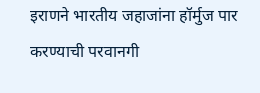इराणने भारतीय जहाजांना हॉर्मुज पार करण्याची परवानगी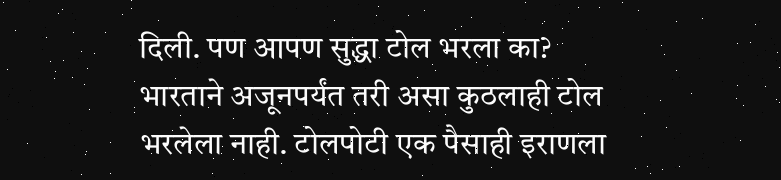दिली. पण आपण सुद्धा टोल भरला का? भारताने अजूनपर्यंत तरी असा कुठलाही टोल भरलेला नाही. टोलपोटी एक पैसाही इराणला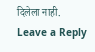दिलेला नाही.
Leave a Reply